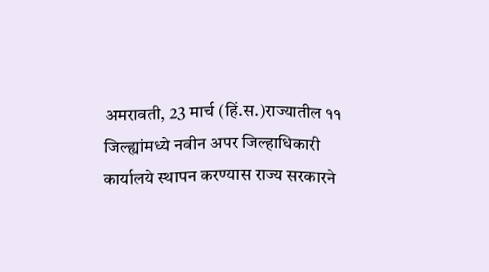अमरावती, 23 मार्च (हिं.स.)राज्यातील ११ जिल्ह्यांमध्ये नवीन अपर जिल्हाधिकारी कार्यालये स्थापन करण्यास राज्य सरकारने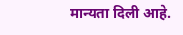मान्यता दिली आहे.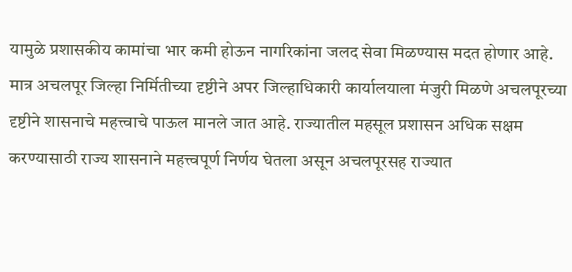यामुळे प्रशासकीय कामांचा भार कमी होऊन नागरिकांना जलद सेवा मिळण्यास मदत होणार आहे. मात्र अचलपूर जिल्हा निर्मितीच्या दृष्टीने अपर जिल्हाधिकारी कार्यालयाला मंजुरी मिळणे अचलपूरच्या दृष्टीने शासनाचे महत्त्वाचे पाऊल मानले जात आहे. राज्यातील महसूल प्रशासन अधिक सक्षम करण्यासाठी राज्य शासनाने महत्त्वपूर्ण निर्णय घेतला असून अचलपूरसह राज्यात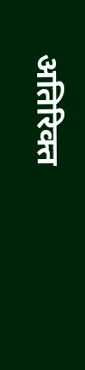अतिरिक्त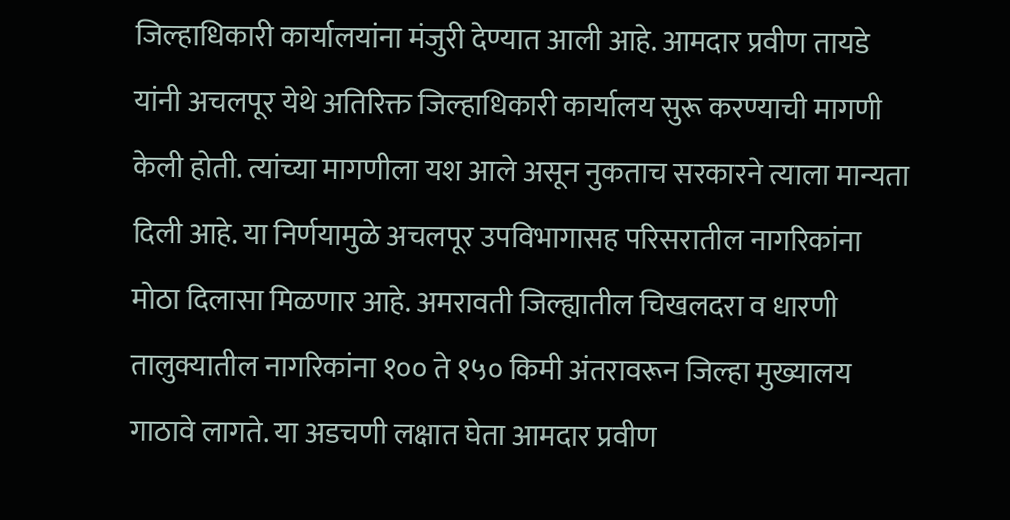जिल्हाधिकारी कार्यालयांना मंजुरी देण्यात आली आहे. आमदार प्रवीण तायडे यांनी अचलपूर येथे अतिरिक्त जिल्हाधिकारी कार्यालय सुरू करण्याची मागणी केली होती. त्यांच्या मागणीला यश आले असून नुकताच सरकारने त्याला मान्यता दिली आहे. या निर्णयामुळे अचलपूर उपविभागासह परिसरातील नागरिकांना मोठा दिलासा मिळणार आहे. अमरावती जिल्ह्यातील चिखलदरा व धारणी तालुक्यातील नागरिकांना १०० ते १५० किमी अंतरावरून जिल्हा मुख्यालय गाठावे लागते. या अडचणी लक्षात घेता आमदार प्रवीण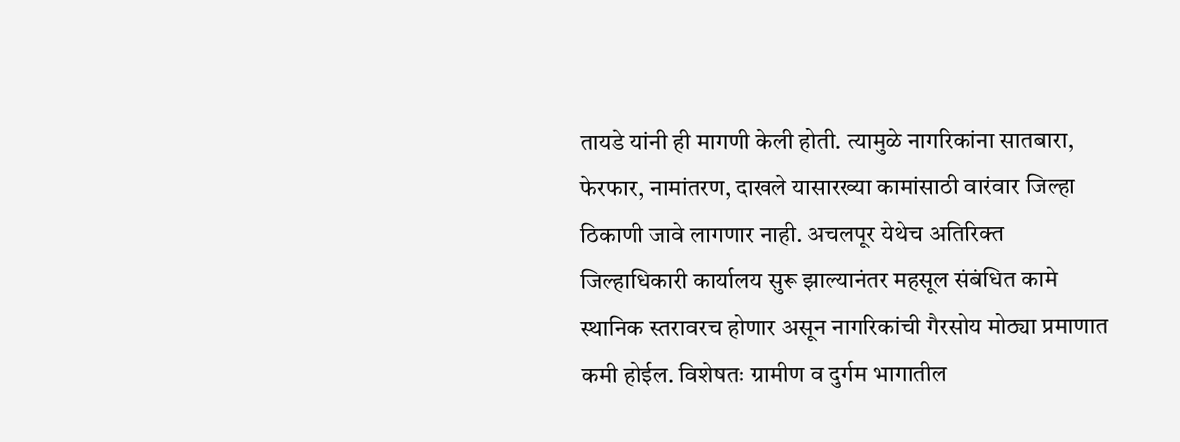तायडे यांनी ही मागणी केली होती. त्यामुळे नागरिकांना सातबारा, फेरफार, नामांतरण, दाखले यासारख्या कामांसाठी वारंवार जिल्हा ठिकाणी जावे लागणार नाही. अचलपूर येथेच अतिरिक्त जिल्हाधिकारी कार्यालय सुरू झाल्यानंतर महसूल संबंधित कामे स्थानिक स्तरावरच होणार असून नागरिकांची गैरसोय मोठ्या प्रमाणात कमी होईल. विशेषतः ग्रामीण व दुर्गम भागातील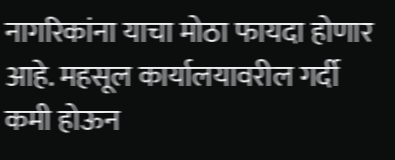नागरिकांना याचा मोठा फायदा होणार आहे. महसूल कार्यालयावरील गर्दी कमी होऊन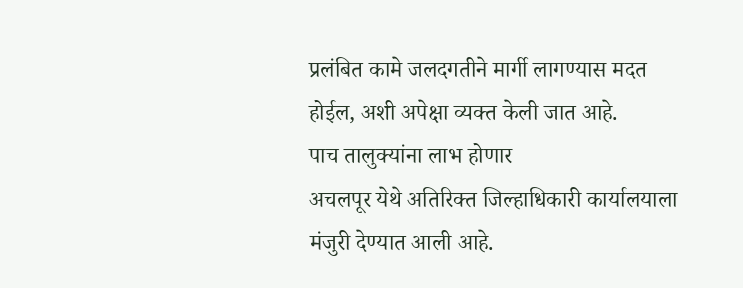प्रलंबित कामे जलदगतीने मार्गी लागण्यास मदत होईल, अशी अपेक्षा व्यक्त केली जात आहे.
पाच तालुक्यांना लाभ होणार
अचलपूर येथे अतिरिक्त जिल्हाधिकारी कार्यालयाला मंजुरी देण्यात आली आहे.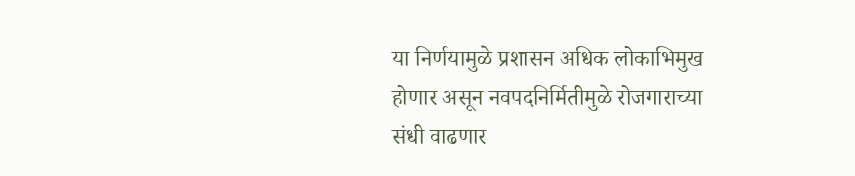या निर्णयामुळे प्रशासन अधिक लोकाभिमुख होणार असून नवपदनिर्मितीमुळे रोजगाराच्या संधी वाढणार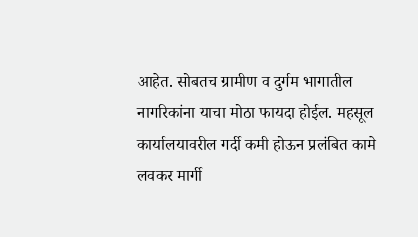आहेत. सोबतच ग्रामीण व दुर्गम भागातील नागरिकांना याचा मोठा फायदा होईल. महसूल कार्यालयावरील गर्दी कमी होऊन प्रलंबित कामे लवकर मार्गी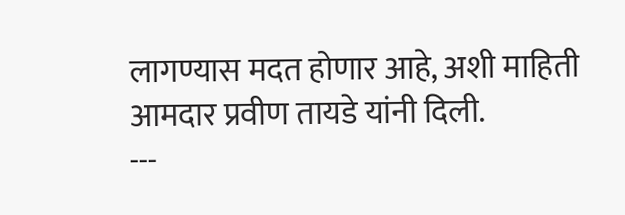लागण्यास मदत होणार आहे, अशी माहिती आमदार प्रवीण तायडे यांनी दिली.
---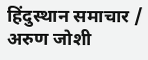हिंदुस्थान समाचार / अरुण जोशी